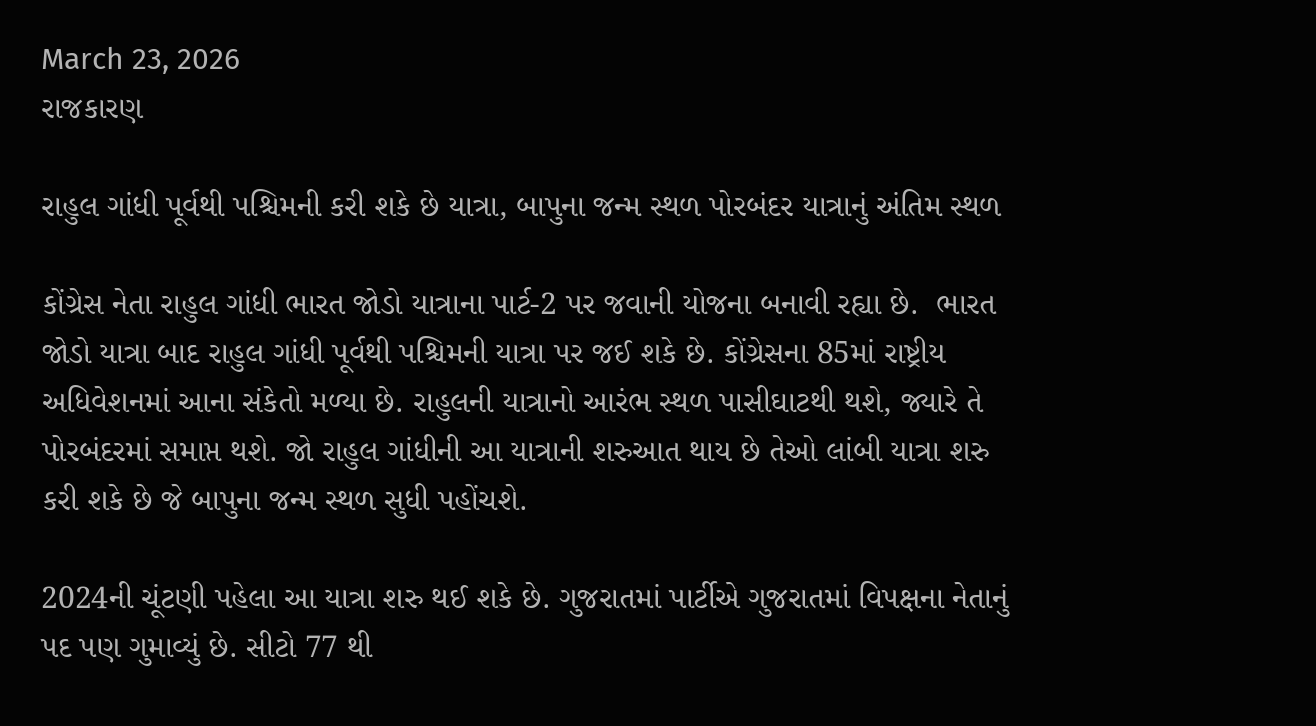March 23, 2026
રાજકારણ

રાહુલ ગાંધી પૂર્વથી પશ્ચિમની કરી શકે છે યાત્રા, બાપુના જન્મ સ્થળ પોરબંદર યાત્રાનું અંતિમ સ્થળ

કોંગ્રેસ નેતા રાહુલ ગાંધી ભારત જોડો યાત્રાના પાર્ટ-2 પર જવાની યોજના બનાવી રહ્યા છે.  ભારત જોડો યાત્રા બાદ રાહુલ ગાંધી પૂર્વથી પશ્ચિમની યાત્રા પર જઈ શકે છે. કોંગ્રેસના 85માં રાષ્ટ્રીય અધિવેશનમાં આના સંકેતો મળ્યા છે. રાહુલની યાત્રાનો આરંભ સ્થળ પાસીઘાટથી થશે, જ્યારે તે પોરબંદરમાં સમાપ્ત થશે. જો રાહુલ ગાંધીની આ યાત્રાની શરુઆત થાય છે તેઓ લાંબી યાત્રા શરુ કરી શકે છે જે બાપુના જન્મ સ્થળ સુધી પહોંચશે.

2024ની ચૂંટણી પહેલા આ યાત્રા શરુ થઈ શકે છે. ગુજરાતમાં પાર્ટીએ ગુજરાતમાં વિપક્ષના નેતાનું પદ પણ ગુમાવ્યું છે. સીટો 77 થી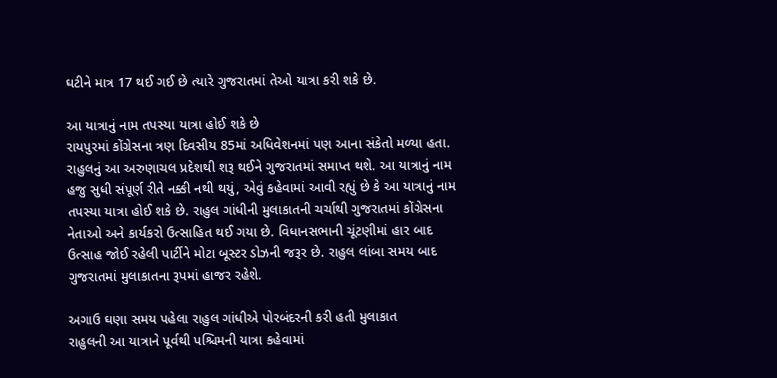ઘટીને માત્ર 17 થઈ ગઈ છે ત્યારે ગુજરાતમાં તેઓ યાત્રા કરી શકે છે.

આ યાત્રાનું નામ તપસ્યા યાત્રા હોઈ શકે છે
રાયપુરમાં કોંગ્રેસના ત્રણ દિવસીય 85માં અધિવેશનમાં પણ આના સંકેતો મળ્યા હતા. રાહુલનું આ અરુણાચલ પ્રદેશથી શરૂ થઈને ગુજરાતમાં સમાપ્ત થશે. આ યાત્રાનું નામ હજુ સુધી સંપૂર્ણ રીતે નક્કી નથી થયું, એવું કહેવામાં આવી રહ્યું છે કે આ યાત્રાનું નામ તપસ્યા યાત્રા હોઈ શકે છે. રાહુલ ગાંધીની મુલાકાતની ચર્ચાથી ગુજરાતમાં કોંગ્રેસના નેતાઓ અને કાર્યકરો ઉત્સાહિત થઈ ગયા છે. વિધાનસભાની ચૂંટણીમાં હાર બાદ ઉત્સાહ જોઈ રહેલી પાર્ટીને મોટા બૂસ્ટર ડોઝની જરૂર છે. રાહુલ લાંબા સમય બાદ ગુજરાતમાં મુલાકાતના રૂપમાં હાજર રહેશે.

અગાઉ ઘણા સમય પહેલા રાહુલ ગાંધીએ પોરબંદરની કરી હતી મુલાકાત
રાહુલની આ યાત્રાને પૂર્વથી પશ્ચિમની યાત્રા કહેવામાં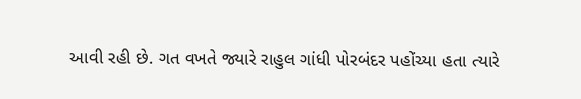આવી રહી છે. ગત વખતે જ્યારે રાહુલ ગાંધી પોરબંદર પહોંચ્યા હતા ત્યારે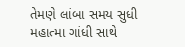તેમણે લાંબા સમય સુધી મહાત્મા ગાંધી સાથે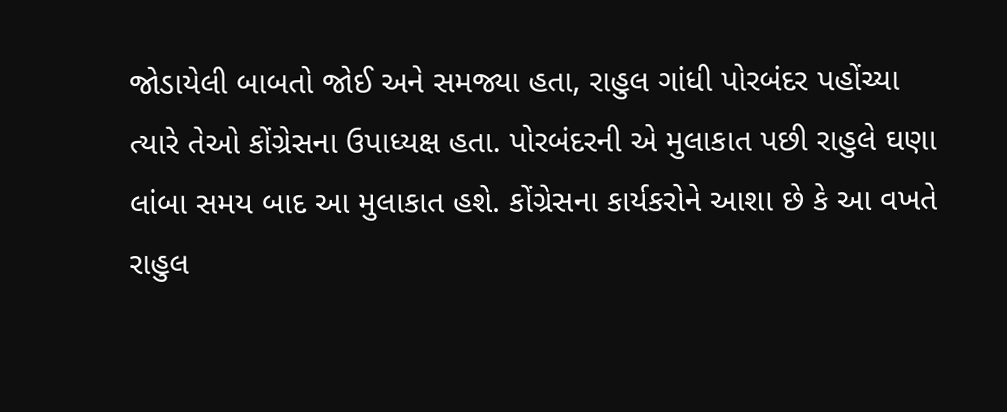જોડાયેલી બાબતો જોઈ અને સમજ્યા હતા, રાહુલ ગાંધી પોરબંદર પહોંચ્યા ત્યારે તેઓ કોંગ્રેસના ઉપાધ્યક્ષ હતા. પોરબંદરની એ મુલાકાત પછી રાહુલે ઘણા લાંબા સમય બાદ આ મુલાકાત હશે. કોંગ્રેસના કાર્યકરોને આશા છે કે આ વખતે રાહુલ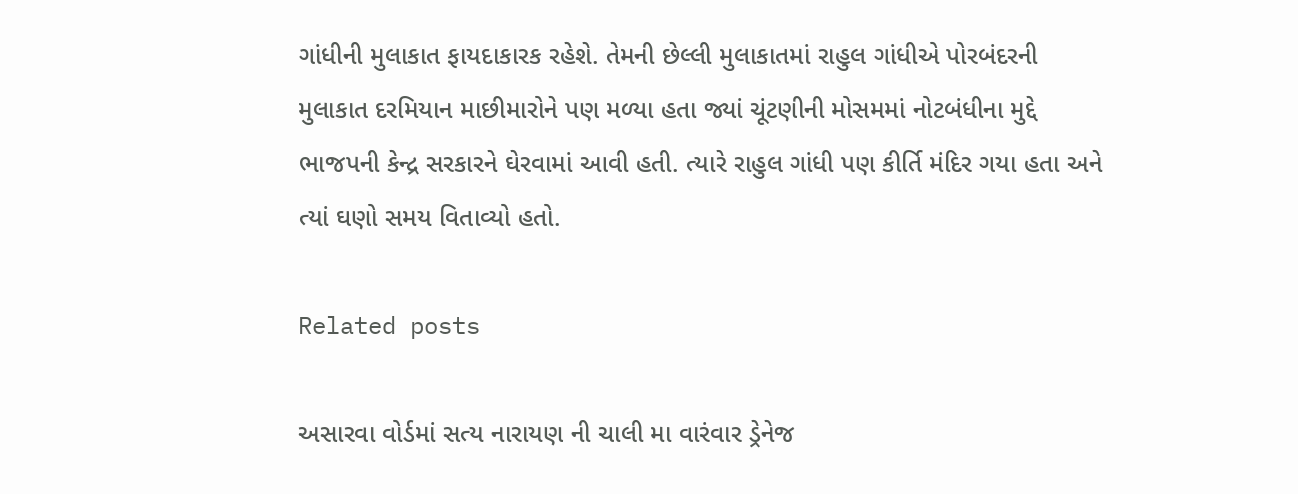ગાંધીની મુલાકાત ફાયદાકારક રહેશે. તેમની છેલ્લી મુલાકાતમાં રાહુલ ગાંધીએ પોરબંદરની મુલાકાત દરમિયાન માછીમારોને પણ મળ્યા હતા જ્યાં ચૂંટણીની મોસમમાં નોટબંધીના મુદ્દે ભાજપની કેન્દ્ર સરકારને ઘેરવામાં આવી હતી. ત્યારે રાહુલ ગાંધી પણ કીર્તિ મંદિર ગયા હતા અને ત્યાં ઘણો સમય વિતાવ્યો હતો.

Related posts

અસારવા વોર્ડમાં સત્ય નારાયણ ની ચાલી મા વારંવાર ડ્રેનેજ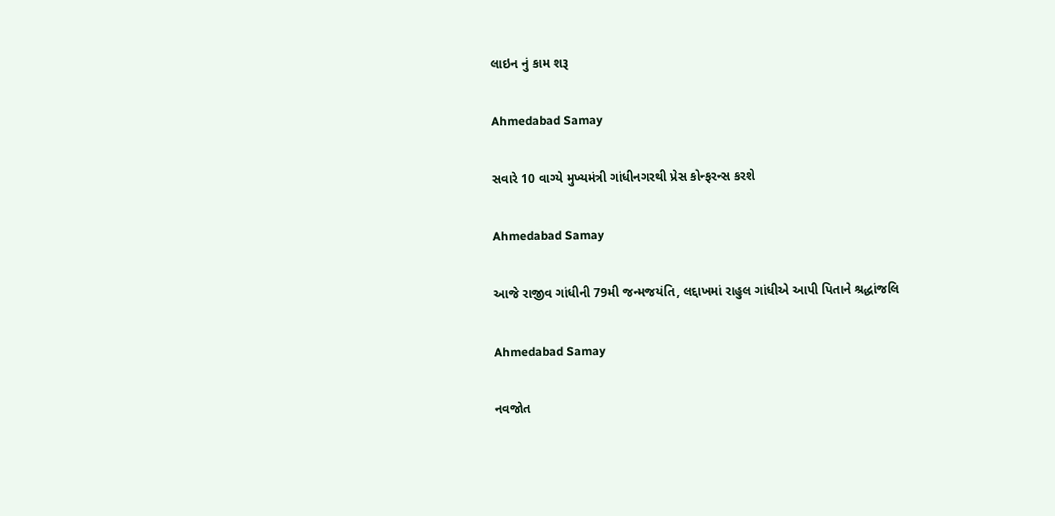લાઇન નું કામ શરૂ

Ahmedabad Samay

સવારે 10 વાગ્યે મુખ્યમંત્રી ગાંધીનગરથી પ્રેસ કોન્ફરન્સ કરશે

Ahmedabad Samay

આજે રાજીવ ગાંધીની 79મી જન્મજયંતિ, લદ્દાખમાં રાહુલ ગાંધીએ આપી પિતાને શ્રદ્ધાંજલિ

Ahmedabad Samay

નવજોત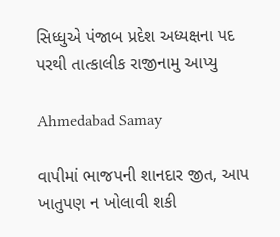સિધ્ધુએ પંજાબ પ્રદેશ અધ્યક્ષના પદ પરથી તાત્કાલીક રાજીનામુ આપ્યુ

Ahmedabad Samay

વાપીમાં ભાજપની શાનદાર જીત, આપ ખાતુપણ ન ખોલાવી શકી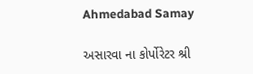Ahmedabad Samay

અસારવા ના કોર્પોરેટર શ્રી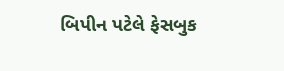બિપીન પટેલે ફેસબુક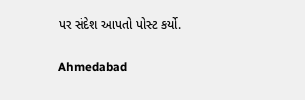પર સંદેશ આપતો પોસ્ટ કર્યો.

Ahmedabad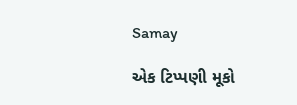Samay

એક ટિપ્પણી મૂકો